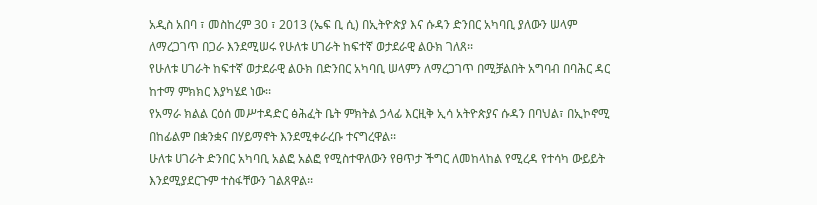አዲስ አበባ ፣ መስከረም 30 ፣ 2013 (ኤፍ ቢ ሲ) በኢትዮጵያ እና ሱዳን ድንበር አካባቢ ያለውን ሠላም ለማረጋገጥ በጋራ እንደሚሠሩ የሁለቱ ሀገራት ከፍተኛ ወታደራዊ ልዑክ ገለጸ፡፡
የሁለቱ ሀገራት ከፍተኛ ወታደራዊ ልዑክ በድንበር አካባቢ ሠላምን ለማረጋገጥ በሚቻልበት አግባብ በባሕር ዳር ከተማ ምክክር እያካሄደ ነው፡፡
የአማራ ክልል ርዕሰ መሥተዳድር ፅሕፈት ቤት ምክትል ኃላፊ እርዚቅ ኢሳ አትዮጵያና ሱዳን በባህል፣ በኢኮኖሚ በከፊልም በቋንቋና በሃይማኖት እንደሚቀራረቡ ተናግረዋል፡፡
ሁለቱ ሀገራት ድንበር አካባቢ አልፎ አልፎ የሚስተዋለውን የፀጥታ ችግር ለመከላከል የሚረዳ የተሳካ ውይይት እንደሚያደርጉም ተስፋቸውን ገልጸዋል፡፡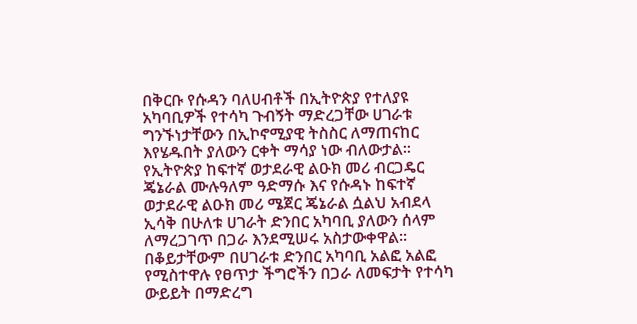በቅርቡ የሱዳን ባለሀብቶች በኢትዮጵያ የተለያዩ አካባቢዎች የተሳካ ጉብኝት ማድረጋቸው ሀገራቱ ግንኙነታቸውን በኢኮኖሚያዊ ትስስር ለማጠናከር እየሄዱበት ያለውን ርቀት ማሳያ ነው ብለውታል፡፡
የኢትዮጵያ ከፍተኛ ወታደራዊ ልዑክ መሪ ብርጋዴር ጄኔራል ሙሉዓለም ዓድማሱ እና የሱዳኑ ከፍተኛ ወታደራዊ ልዑክ መሪ ሜጀር ጄኔራል ሷልህ አብደላ ኢሳቅ በሁለቱ ሀገራት ድንበር አካባቢ ያለውን ሰላም ለማረጋገጥ በጋራ እንደሚሠሩ አስታውቀዋል፡፡
በቆይታቸውም በሀገራቱ ድንበር አካባቢ አልፎ አልፎ የሚስተዋሉ የፀጥታ ችግሮችን በጋራ ለመፍታት የተሳካ ውይይት በማድረግ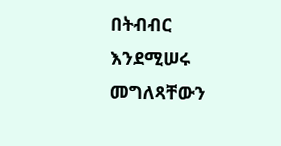በትብብር እንደሚሠሩ መግለጻቸውን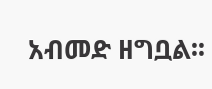አብመድ ዘግቧል፡፡